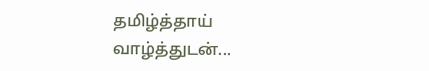தமிழ்த்தாய் வாழ்த்துடன்...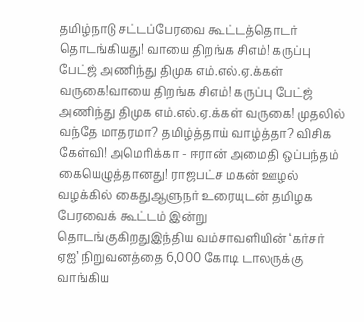தமிழ்நாடு சட்டப்பேரவை கூட்டத்தொடர் தொடங்கியது! வாயை திறங்க சிஎம்! கருப்பு பேட்ஜ் அணிந்து திமுக எம்.எல்.ஏ.க்கள் வருகை!வாயை திறங்க சிஎம்! கருப்பு பேட்ஜ் அணிந்து திமுக எம்.எல்.ஏ.க்கள் வருகை! முதலில் வந்தே மாதரமா? தமிழ்த்தாய் வாழ்த்தா? விசிக கேள்வி! அமெரிக்கா - ஈரான் அமைதி ஒப்பந்தம் கையெழுத்தானது! ராஜபட்ச மகன் ஊழல் வழக்கில் கைதுஆளுநர் உரையுடன் தமிழக பேரவைக் கூட்டம் இன்று தொடங்குகிறதுஇந்திய வம்சாவளியின் ‘கர்சர் ஏஐ’ நிறுவனத்தை 6,000 கோடி டாலருக்கு வாங்கிய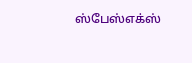ஸ்பேஸ்எக்ஸ்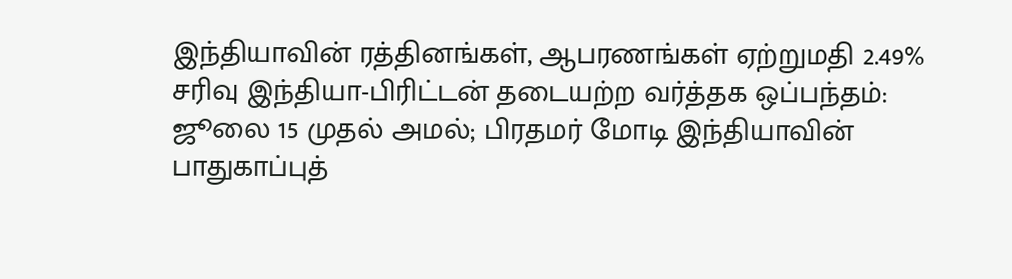இந்தியாவின் ரத்தினங்கள், ஆபரணங்கள் ஏற்றுமதி 2.49% சரிவு இந்தியா-பிரிட்டன் தடையற்ற வர்த்தக ஒப்பந்தம்: ஜூலை 15 முதல் அமல்; பிரதமர் மோடி இந்தியாவின் பாதுகாப்புத்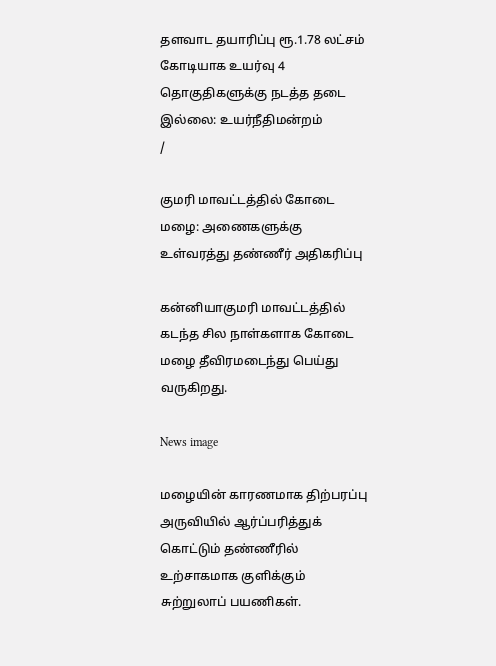தளவாட தயாரிப்பு ரூ.1.78 லட்சம் கோடியாக உயர்வு 4 தொகுதிகளுக்கு நடத்த தடை இல்லை: உயர்நீதிமன்றம்
/

குமரி மாவட்டத்தில் கோடை மழை: அணைகளுக்கு உள்வரத்து தண்ணீர் அதிகரிப்பு

கன்னியாகுமரி மாவட்டத்தில் கடந்த சில நாள்களாக கோடை மழை தீவிரமடைந்து பெய்து வருகிறது.

News image

மழையின் காரணமாக திற்பரப்பு அருவியில் ஆர்ப்பரித்துக் கொட்டும் தண்ணீரில் உற்சாகமாக குளிக்கும் சுற்றுலாப் பயணிகள்.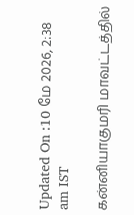Updated On :10 மே 2026, 2:38 am IST

கன்னியாகுமரி மாவட்டத்தில்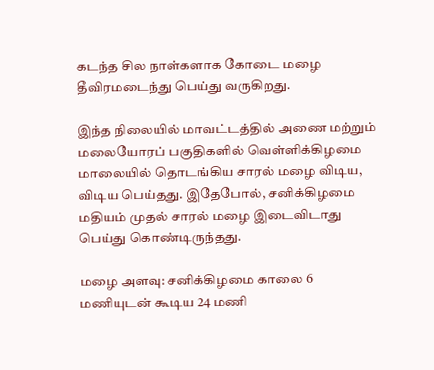கடந்த சில நாள்களாக கோடை மழை தீவிரமடைந்து பெய்து வருகிறது.

இந்த நிலையில் மாவட்டத்தில் அணை மற்றும் மலையோரப் பகுதிகளில் வெள்ளிக்கிழமை மாலையில் தொடங்கிய சாரல் மழை விடிய, விடிய பெய்தது. இதேபோல், சனிக்கிழமை மதியம் முதல் சாரல் மழை இடைவிடாது பெய்து கொண்டிருந்தது.

மழை அளவு: சனிக்கிழமை காலை 6 மணியுடன் கூடிய 24 மணி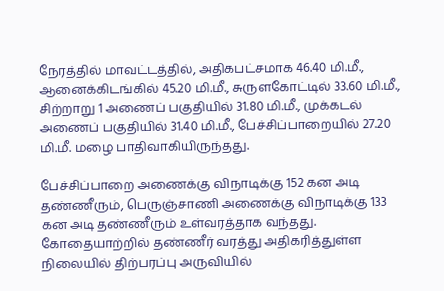நேரத்தில் மாவட்டத்தில், அதிகபட்சமாக 46.40 மி.மீ., ஆனைக்கிடங்கில் 45.20 மி.மீ., சுருளகோட்டில் 33.60 மி.மீ., சிற்றாறு 1 அணைப் பகுதியில் 31.80 மி.மீ., முக்கடல் அணைப் பகுதியில் 31.40 மி.மீ., பேச்சிப்பாறையில் 27.20 மி.மீ. மழை பாதிவாகியிருந்தது.

பேச்சிப்பாறை அணைக்கு விநாடிக்கு 152 கன அடி தண்ணீரும், பெருஞ்சாணி அணைக்கு விநாடிக்கு 133 கன அடி தண்ணீரும் உள்வரத்தாக வந்தது. கோதையாற்றில் தண்ணீர் வரத்து அதிகரித்துள்ள நிலையில் திற்பரப்பு அருவியில்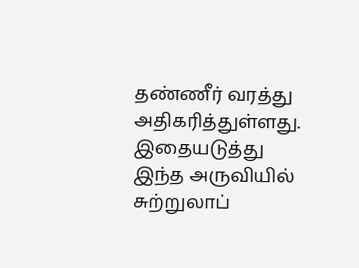தண்ணீர் வரத்து அதிகரித்துள்ளது. இதையடுத்து இந்த அருவியில் சுற்றுலாப்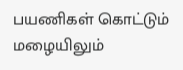பயணிகள் கொட்டும் மழையிலும்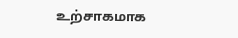உற்சாகமாக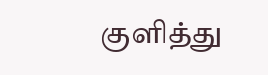குளித்து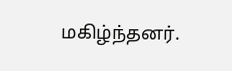மகிழ்ந்தனர்.